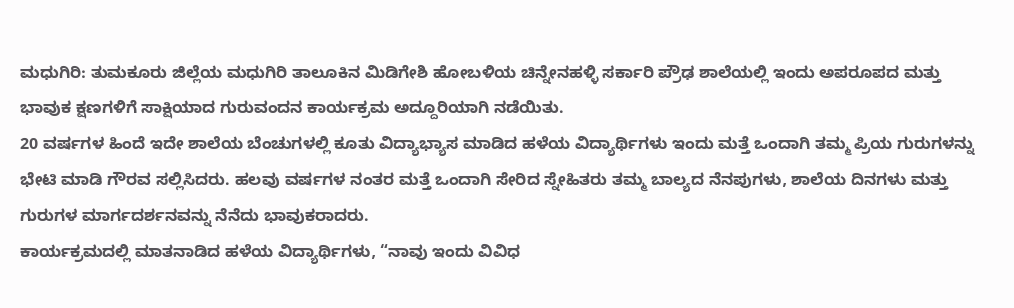ಮಧುಗಿರಿ: ತುಮಕೂರು ಜಿಲ್ಲೆಯ ಮಧುಗಿರಿ ತಾಲೂಕಿನ ಮಿಡಿಗೇಶಿ ಹೋಬಳಿಯ ಚಿನ್ನೇನಹಳ್ಳಿ ಸರ್ಕಾರಿ ಪ್ರೌಢ ಶಾಲೆಯಲ್ಲಿ ಇಂದು ಅಪರೂಪದ ಮತ್ತು ಭಾವುಕ ಕ್ಷಣಗಳಿಗೆ ಸಾಕ್ಷಿಯಾದ ಗುರುವಂದನ ಕಾರ್ಯಕ್ರಮ ಅದ್ದೂರಿಯಾಗಿ ನಡೆಯಿತು.
20 ವರ್ಷಗಳ ಹಿಂದೆ ಇದೇ ಶಾಲೆಯ ಬೆಂಚುಗಳಲ್ಲಿ ಕೂತು ವಿದ್ಯಾಭ್ಯಾಸ ಮಾಡಿದ ಹಳೆಯ ವಿದ್ಯಾರ್ಥಿಗಳು ಇಂದು ಮತ್ತೆ ಒಂದಾಗಿ ತಮ್ಮ ಪ್ರಿಯ ಗುರುಗಳನ್ನು ಭೇಟಿ ಮಾಡಿ ಗೌರವ ಸಲ್ಲಿಸಿದರು. ಹಲವು ವರ್ಷಗಳ ನಂತರ ಮತ್ತೆ ಒಂದಾಗಿ ಸೇರಿದ ಸ್ನೇಹಿತರು ತಮ್ಮ ಬಾಲ್ಯದ ನೆನಪುಗಳು, ಶಾಲೆಯ ದಿನಗಳು ಮತ್ತು ಗುರುಗಳ ಮಾರ್ಗದರ್ಶನವನ್ನು ನೆನೆದು ಭಾವುಕರಾದರು.
ಕಾರ್ಯಕ್ರಮದಲ್ಲಿ ಮಾತನಾಡಿದ ಹಳೆಯ ವಿದ್ಯಾರ್ಥಿಗಳು, “ನಾವು ಇಂದು ವಿವಿಧ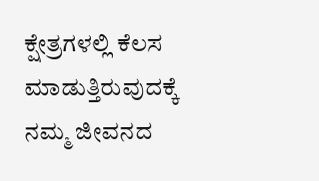ಕ್ಷೇತ್ರಗಳಲ್ಲಿ ಕೆಲಸ ಮಾಡುತ್ತಿರುವುದಕ್ಕೆ ನಮ್ಮ ಜೀವನದ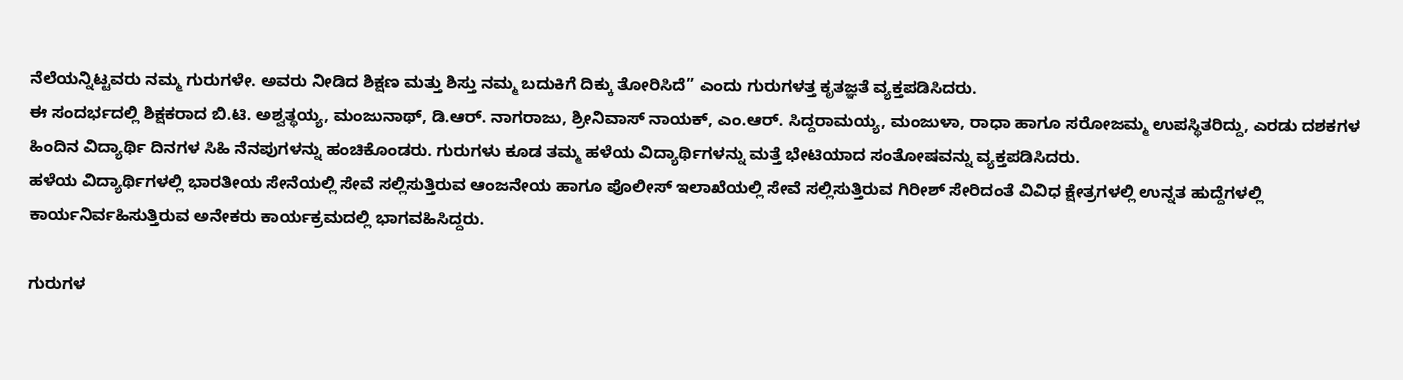ನೆಲೆಯನ್ನಿಟ್ಟವರು ನಮ್ಮ ಗುರುಗಳೇ. ಅವರು ನೀಡಿದ ಶಿಕ್ಷಣ ಮತ್ತು ಶಿಸ್ತು ನಮ್ಮ ಬದುಕಿಗೆ ದಿಕ್ಕು ತೋರಿಸಿದೆ” ಎಂದು ಗುರುಗಳತ್ತ ಕೃತಜ್ಞತೆ ವ್ಯಕ್ತಪಡಿಸಿದರು.
ಈ ಸಂದರ್ಭದಲ್ಲಿ ಶಿಕ್ಷಕರಾದ ಬಿ.ಟಿ. ಅಶ್ವತ್ಥಯ್ಯ, ಮಂಜುನಾಥ್, ಡಿ.ಆರ್. ನಾಗರಾಜು, ಶ್ರೀನಿವಾಸ್ ನಾಯಕ್, ಎಂ.ಆರ್. ಸಿದ್ದರಾಮಯ್ಯ, ಮಂಜುಳಾ, ರಾಧಾ ಹಾಗೂ ಸರೋಜಮ್ಮ ಉಪಸ್ಥಿತರಿದ್ದು, ಎರಡು ದಶಕಗಳ ಹಿಂದಿನ ವಿದ್ಯಾರ್ಥಿ ದಿನಗಳ ಸಿಹಿ ನೆನಪುಗಳನ್ನು ಹಂಚಿಕೊಂಡರು. ಗುರುಗಳು ಕೂಡ ತಮ್ಮ ಹಳೆಯ ವಿದ್ಯಾರ್ಥಿಗಳನ್ನು ಮತ್ತೆ ಭೇಟಿಯಾದ ಸಂತೋಷವನ್ನು ವ್ಯಕ್ತಪಡಿಸಿದರು.
ಹಳೆಯ ವಿದ್ಯಾರ್ಥಿಗಳಲ್ಲಿ ಭಾರತೀಯ ಸೇನೆಯಲ್ಲಿ ಸೇವೆ ಸಲ್ಲಿಸುತ್ತಿರುವ ಆಂಜನೇಯ ಹಾಗೂ ಪೊಲೀಸ್ ಇಲಾಖೆಯಲ್ಲಿ ಸೇವೆ ಸಲ್ಲಿಸುತ್ತಿರುವ ಗಿರೀಶ್ ಸೇರಿದಂತೆ ವಿವಿಧ ಕ್ಷೇತ್ರಗಳಲ್ಲಿ ಉನ್ನತ ಹುದ್ದೆಗಳಲ್ಲಿ ಕಾರ್ಯನಿರ್ವಹಿಸುತ್ತಿರುವ ಅನೇಕರು ಕಾರ್ಯಕ್ರಮದಲ್ಲಿ ಭಾಗವಹಿಸಿದ್ದರು.

ಗುರುಗಳ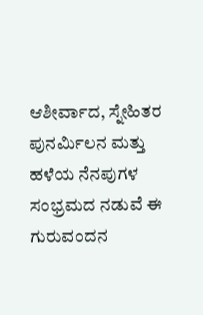ಆಶೀರ್ವಾದ, ಸ್ನೇಹಿತರ ಪುನರ್ಮಿಲನ ಮತ್ತು ಹಳೆಯ ನೆನಪುಗಳ ಸಂಭ್ರಮದ ನಡುವೆ ಈ ಗುರುವಂದನ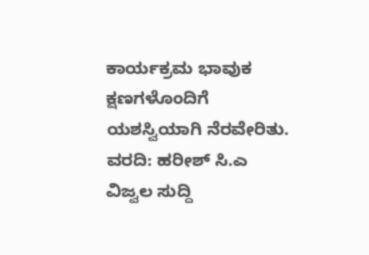ಕಾರ್ಯಕ್ರಮ ಭಾವುಕ ಕ್ಷಣಗಳೊಂದಿಗೆ ಯಶಸ್ವಿಯಾಗಿ ನೆರವೇರಿತು.
ವರದಿ: ಹರೀಶ್ ಸಿ.ಎ
ವಿಜ್ವಲ ಸುದ್ದಿ